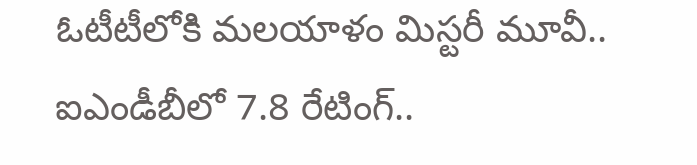ఓటీటీలోకి మలయాళం మిస్టరీ మూవీ.. ఐఎండీబీలో 7.8 రేటింగ్..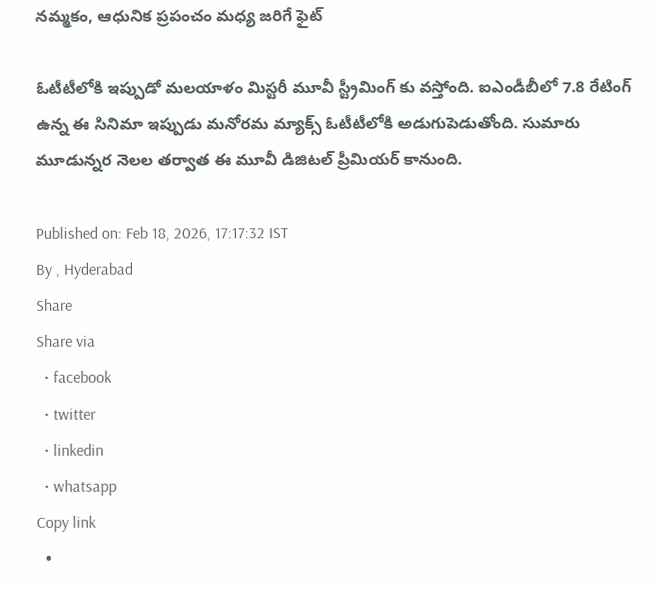నమ్మకం, ఆధునిక ప్రపంచం మధ్య జరిగే ఫైట్

ఓటీటీలోకి ఇప్పుడో మలయాళం మిస్టరీ మూవీ స్ట్రీమింగ్ కు వస్తోంది. ఐఎండీబీలో 7.8 రేటింగ్ ఉన్న ఈ సినిమా ఇప్పుడు మనోరమ మ్యాక్స్ ఓటీటీలోకి అడుగుపెడుతోంది. సుమారు మూడున్నర నెలల తర్వాత ఈ మూవీ డిజిటల్ ప్రీమియర్ కానుంది.

Published on: Feb 18, 2026, 17:17:32 IST
By , Hyderabad
Share
Share via
  • facebook
  • twitter
  • linkedin
  • whatsapp
Copy link
  •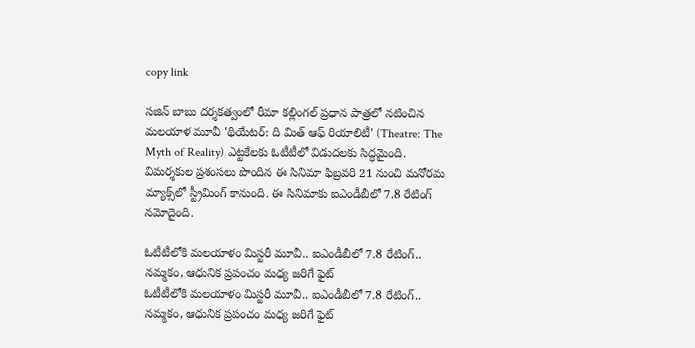copy link

సజిన్ బాబు దర్శకత్వంలో రీమా కల్లింగల్ ప్రధాన పాత్రలో నటించిన మలయాళ మూవీ 'థియేటర్: ది మిత్ ఆఫ్ రియాలిటీ' (Theatre: The Myth of Reality) ఎట్టకేలకు ఓటీటీలో విడుదలకు సిద్ధమైంది. విమర్శకుల ప్రశంసలు పొందిన ఈ సినిమా ఫిబ్రవరి 21 నుంచి మనోరమ మ్యాక్స్‌లో స్ట్రీమింగ్ కానుంది. ఈ సినిమాకు ఐఎండీబీలో 7.8 రేటింగ్ నమోదైంది.

ఓటీటీలోకి మలయాళం మిస్టరీ మూవీ.. ఐఎండీబీలో 7.8 రేటింగ్.. నమ్మకం, ఆధునిక ప్రపంచం మధ్య జరిగే ఫైట్
ఓటీటీలోకి మలయాళం మిస్టరీ మూవీ.. ఐఎండీబీలో 7.8 రేటింగ్.. నమ్మకం, ఆధునిక ప్రపంచం మధ్య జరిగే ఫైట్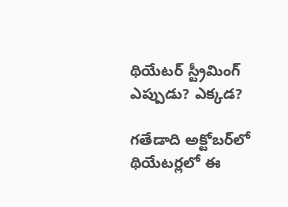థియేటర్ స్ట్రీమింగ్ ఎప్పుడు? ఎక్కడ?

గతేడాది అక్టోబర్‌లో థియేటర్లలో ఈ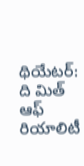థియేటర్: ది మిత్ ఆఫ్ రియాలిటీ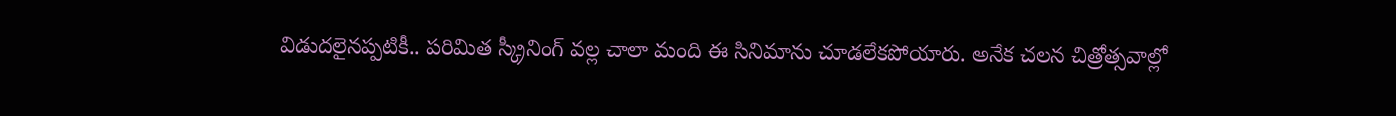విడుదలైనప్పటికీ.. పరిమిత స్క్రీనింగ్ వల్ల చాలా మంది ఈ సినిమాను చూడలేకపోయారు. అనేక చలన చిత్రోత్సవాల్లో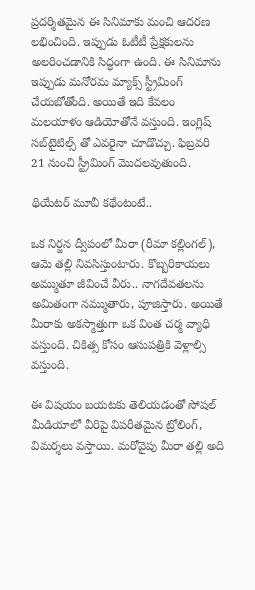ప్రదర్శితమైన ఈ సినిమాకు మంచి ఆదరణ లభించింది. ఇప్పుడు ఓటీటీ ప్రేక్షకులను అలరించడానికి సిద్ధంగా ఉంది. ఈ సినిమాను ఇప్పుడు మనోరమ మ్యాక్స్ స్ట్రీమింగ్ చేయబోతోంది. అయితే ఇది కేవలం మలయాళం ఆడియోతోనే వస్తుంది. ఇంగ్లిష్ సబ్‌టైటిల్స్ తో ఎవరైనా చూడొచ్చు. ఫిబ్రవరి 21 నుంచి స్ట్రీమింగ్ మొదలవుతుంది.

థియేటర్ మూవీ కథేంటంటే..

ఒక నిర్జన ద్వీపంలో మీరా (రీమా కల్లింగల్), ఆమె తల్లి నివసిస్తుంటారు. కొబ్బరికాయలు అమ్ముతూ జీవించే వీరు.. నాగదేవతలను అమితంగా నమ్ముతారు, పూజిస్తారు. అయితే మీరాకు అకస్మాత్తుగా ఒక వింత చర్మ వ్యాధి వస్తుంది. చికిత్స కోసం ఆసుపత్రికి వెళ్లాల్సి వస్తుంది.

ఈ విషయం బయటకు తెలియడంతో సోషల్ మీడియాలో వీరిపై విపరీతమైన ట్రోలింగ్, విమర్శలు వస్తాయి. మరోవైపు మీరా తల్లి అది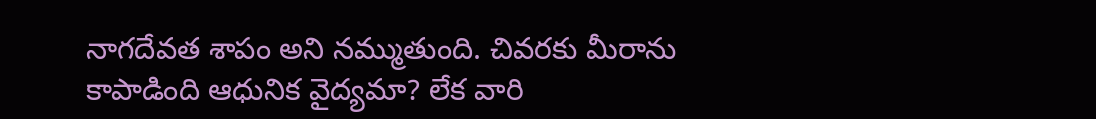నాగదేవత శాపం అని నమ్ముతుంది. చివరకు మీరాను కాపాడింది ఆధునిక వైద్యమా? లేక వారి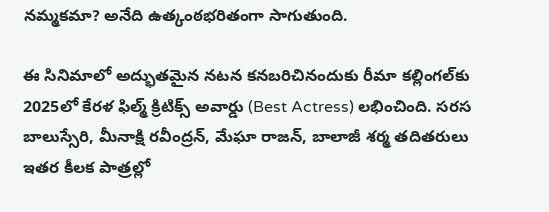నమ్మకమా? అనేది ఉత్కంఠభరితంగా సాగుతుంది.

ఈ సినిమాలో అద్భుతమైన నటన కనబరిచినందుకు రీమా కల్లింగల్‌కు 2025లో కేరళ ఫిల్మ్ క్రిటిక్స్ అవార్డు (Best Actress) లభించింది. సరస బాలుస్సేరి, మీనాక్షి రవీంద్రన్, మేఘా రాజన్, బాలాజీ శర్మ తదితరులు ఇతర కీలక పాత్రల్లో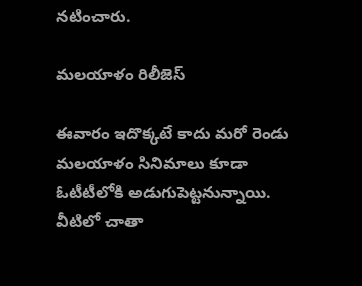నటించారు.

మలయాళం రిలీజెస్

ఈవారం ఇదొక్కటే కాదు మరో రెండు మలయాళం సినిమాలు కూడా ఓటీటీలోకి అడుగుపెట్టనున్నాయి. వీటిలో చాతా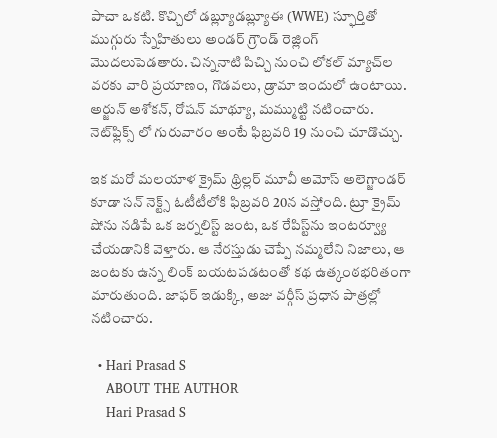పాచా ఒకటి. కొచ్చిలో డబ్ల్యూడబ్ల్యూఈ (WWE) స్ఫూర్తితో ముగ్గురు స్నేహితులు అండర్ గ్రౌండ్ రెజ్లింగ్ మొదలుపెడతారు. చిన్ననాటి పిచ్చి నుంచి లోకల్ మ్యాచ్‌ల వరకు వారి ప్రయాణం, గొడవలు, డ్రామా ఇందులో ఉంటాయి. అర్జున్ అశోకన్, రోషన్ మాథ్యూ, మమ్ముట్టి నటించారు. నెట్‌ఫ్లిక్స్ లో గురువారం అంటే ఫిబ్రవరి 19 నుంచి చూడొచ్చు.

ఇక మరో మలయాళ క్రైమ్ థ్రిల్లర్ మూవీ అమోస్ అలెగ్జాండర్ కూడా సన్ నెక్ట్స్ ఓటీటీలోకి ఫిబ్రవరి 20న వస్తోంది. ట్రూ క్రైమ్ షోను నడిపే ఒక జర్నలిస్ట్ జంట, ఒక రేపిస్ట్‌ను ఇంటర్వ్యూ చేయడానికి వెళ్తారు. ఆ నేరస్తుడు చెప్పే నమ్మలేని నిజాలు, ఆ జంటకు ఉన్న లింక్ బయటపడటంతో కథ ఉత్కంఠభరితంగా మారుతుంది. జాఫర్ ఇడుక్కి, అజు వర్గీస్ ప్రధాన పాత్రల్లో నటించారు.

  • Hari Prasad S
    ABOUT THE AUTHOR
    Hari Prasad S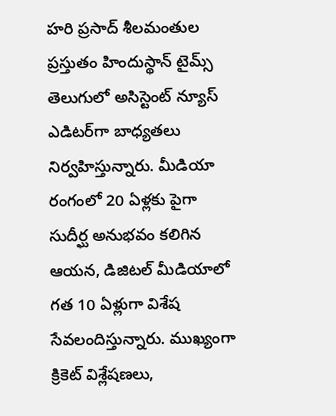హరి ప్రసాద్ శీలమంతుల ప్రస్తుతం హిందుస్థాన్ టైమ్స్ తెలుగులో అసిస్టెంట్ న్యూస్ ఎడిటర్‌గా బాధ్యతలు నిర్వహిస్తున్నారు. మీడియా రంగంలో 20 ఏళ్లకు పైగా సుదీర్ఘ అనుభవం కలిగిన ఆయన, డిజిటల్ మీడియాలో గత 10 ఏళ్లుగా విశేష సేవలందిస్తున్నారు. ముఖ్యంగా క్రికెట్ విశ్లేషణలు,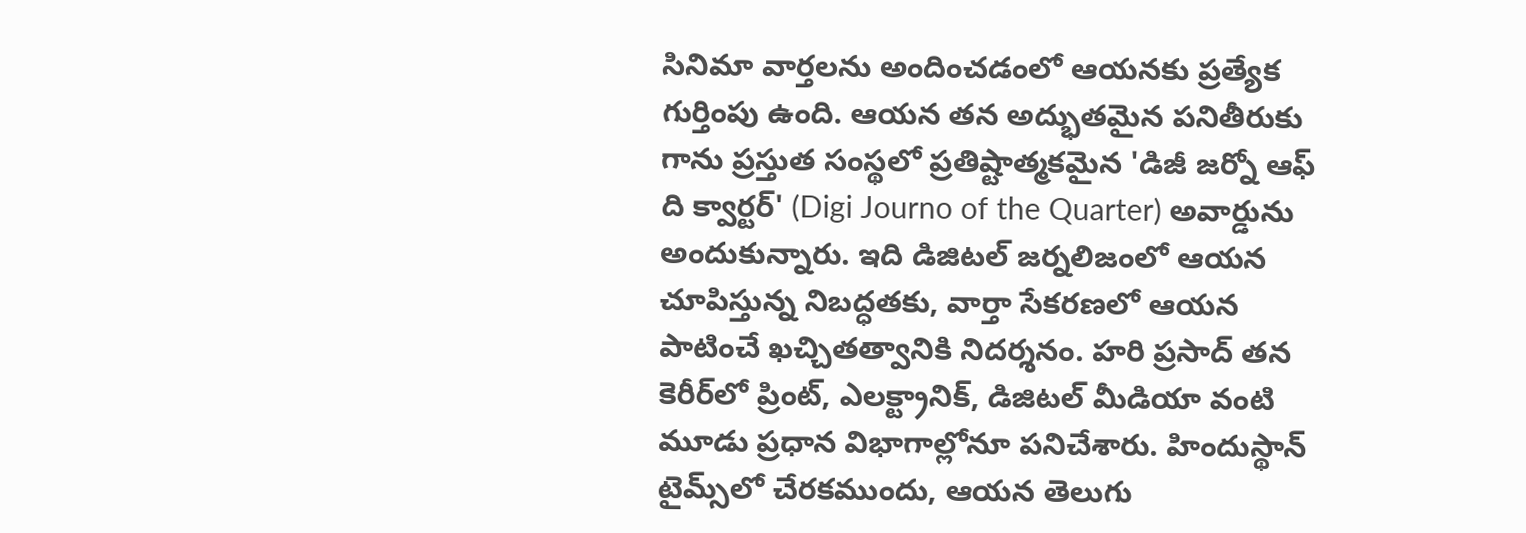సినిమా వార్తలను అందించడంలో ఆయనకు ప్రత్యేక గుర్తింపు ఉంది. ఆయన తన అద్భుతమైన పనితీరుకు గాను ప్రస్తుత సంస్థలో ప్రతిష్టాత్మకమైన 'డిజీ జర్నో ఆఫ్ ది క్వార్టర్' (Digi Journo of the Quarter) అవార్డును అందుకున్నారు. ఇది డిజిటల్ జర్నలిజంలో ఆయన చూపిస్తున్న నిబద్ధతకు, వార్తా సేకరణలో ఆయన పాటించే ఖచ్చితత్వానికి నిదర్శనం. హరి ప్రసాద్ తన కెరీర్‌లో ప్రింట్, ఎలక్ట్రానిక్, డిజిటల్ మీడియా వంటి మూడు ప్రధాన విభాగాల్లోనూ పనిచేశారు. హిందుస్థాన్ టైమ్స్‌లో చేరకముందు, ఆయన తెలుగు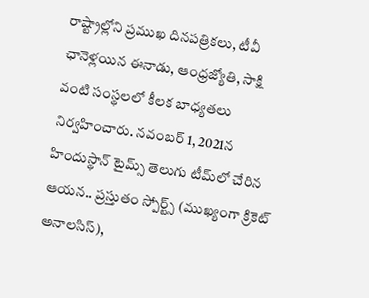రాష్ట్రాల్లోని ప్రముఖ దినపత్రికలు, టీవీ ఛానెళ్లయిన ఈనాడు, ఆంధ్రజ్యోతి, సాక్షి వంటి సంస్థలలో కీలక బాధ్యతలు నిర్వహించారు. నవంబర్ 1, 2021న హిందుస్థాన్ టైమ్స్ తెలుగు టీమ్‌లో చేరిన ఆయన.. ప్రస్తుతం స్పోర్ట్స్ (ముఖ్యంగా క్రికెట్ అనాలసిస్),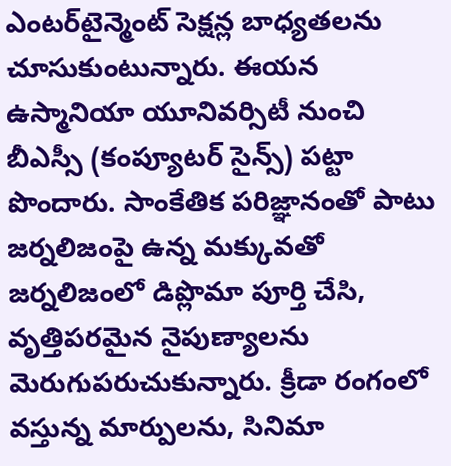ఎంటర్‌టైన్మెంట్ సెక్షన్ల బాధ్యతలను చూసుకుంటున్నారు. ఈయన ఉస్మానియా యూనివర్సిటీ నుంచి బీఎస్సీ (కంప్యూటర్ సైన్స్) పట్టా పొందారు. సాంకేతిక పరిజ్ఞానంతో పాటు జర్నలిజంపై ఉన్న మక్కువతో జర్నలిజంలో డిప్లొమా పూర్తి చేసి, వృత్తిపరమైన నైపుణ్యాలను మెరుగుపరుచుకున్నారు. క్రీడా రంగంలో వస్తున్న మార్పులను, సినిమా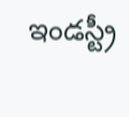ఇండస్ట్రీ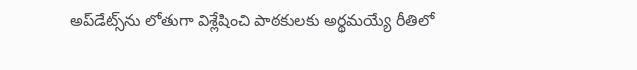అప్‌డేట్స్‌ను లోతుగా విశ్లేషించి పాఠకులకు అర్థమయ్యే రీతిలో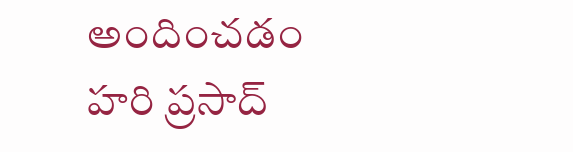అందించడం హరి ప్రసాద్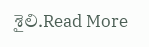శైలి.Read More